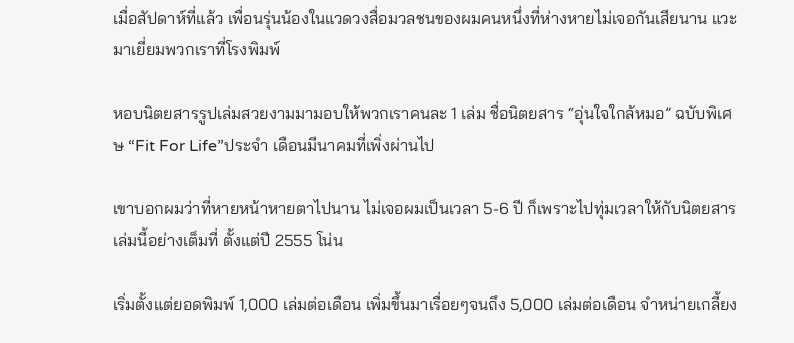เมื่อสัปดาห์ที่แล้ว เพื่อนรุ่นน้องในแวดวงสื่อมวลชนของผมคนหนึ่งที่ห่างหายไม่เจอกันเสียนาน แวะมาเยี่ยมพวกเราที่โรงพิมพ์

หอบนิตยสารรูปเล่มสวยงามมามอบให้พวกเราคนละ 1 เล่ม ชื่อนิตยสาร “อุ่นใจใกล้หมอ” ฉบับพิเศษ “Fit For Life”ประจำ เดือนมีนาคมที่เพิ่งผ่านไป

เขาบอกผมว่าที่หายหน้าหายตาไปนาน ไม่เจอผมเป็นเวลา 5-6 ปี ก็เพราะไปทุ่มเวลาให้กับนิตยสารเล่มนี้อย่างเต็มที่ ตั้งแต่ปี 2555 โน่น

เริ่มตั้งแต่ยอดพิมพ์ 1,000 เล่มต่อเดือน เพิ่มขึ้นมาเรื่อยๆจนถึง 5,000 เล่มต่อเดือน จำหน่ายเกลี้ยง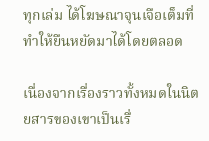ทุกเล่ม ได้โฆษณาจุนเจือเต็มที่ ทำให้ยืนหยัดมาได้โดยตลอด

เนื่องจากเรื่องราวทั้งหมดในนิตยสารของเขาเป็นเรื่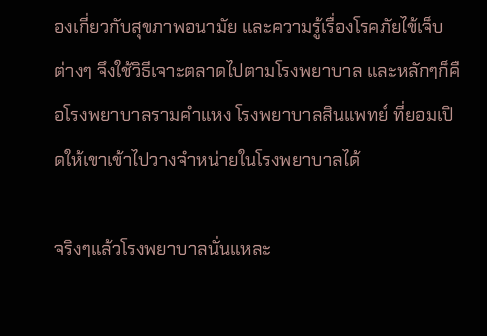องเกี่ยวกับสุขภาพอนามัย และความรู้เรื่องโรคภัยไข้เจ็บต่างๆ จึงใช้วิธีเจาะตลาดไปตามโรงพยาบาล และหลักๆก็คือโรงพยาบาลรามคำแหง โรงพยาบาลสินแพทย์ ที่ยอมเปิดให้เขาเข้าไปวางจำหน่ายในโรงพยาบาลได้

จริงๆแล้วโรงพยาบาลนั่นแหละ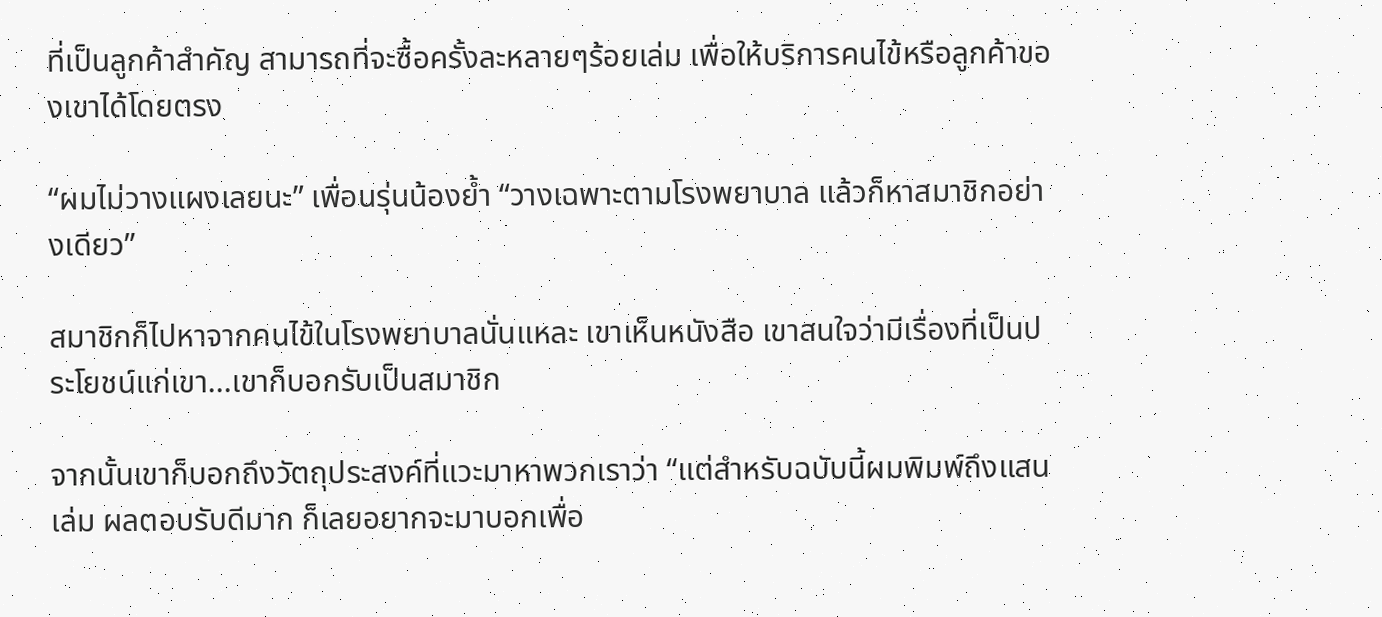ที่เป็นลูกค้าสำคัญ สามารถที่จะซื้อครั้งละหลายๆร้อยเล่ม เพื่อให้บริการคนไข้หรือลูกค้าของเขาได้โดยตรง

“ผมไม่วางแผงเลยนะ” เพื่อนรุ่นน้องย้ำ “วางเฉพาะตามโรงพยาบาล แล้วก็หาสมาชิกอย่างเดียว”

สมาชิกก็ไปหาจากคนไข้ในโรงพยาบาลนั่นแหละ เขาเห็นหนังสือ เขาสนใจว่ามีเรื่องที่เป็นประโยชน์แก่เขา...เขาก็บอกรับเป็นสมาชิก

จากนั้นเขาก็บอกถึงวัตถุประสงค์ที่แวะมาหาพวกเราว่า “แต่สำหรับฉบับนี้ผมพิมพ์ถึงแสนเล่ม ผลตอบรับดีมาก ก็เลยอยากจะมาบอกเพื่อ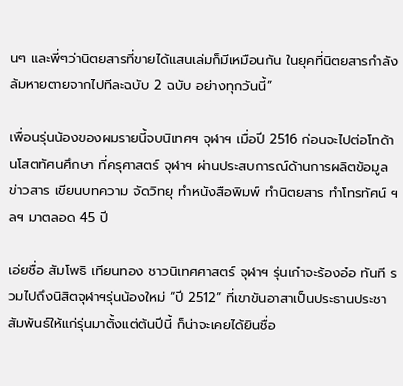นๆ และพี่ๆว่านิตยสารที่ขายได้แสนเล่มก็มีเหมือนกัน ในยุคที่นิตยสารกำลัง ล้มหายตายจากไปทีละฉบับ 2 ฉบับ อย่างทุกวันนี้”

เพื่อนรุ่นน้องของผมรายนี้จบนิเทศฯ จุฬาฯ เมื่อปี 2516 ก่อนจะไปต่อโทด้านโสตทัศนศึกษา ที่ครุศาสตร์ จุฬาฯ ผ่านประสบการณ์ด้านการผลิตข้อมูลข่าวสาร เขียนบทความ จัดวิทยุ ทำหนังสือพิมพ์ ทำนิตยสาร ทำโทรทัศน์ ฯลฯ มาตลอด 45 ปี

เอ่ยชื่อ สัมโพธิ เทียนทอง ชาวนิเทศศาสตร์ จุฬาฯ รุ่นเก๋าจะร้องอ๋อ ทันที รวมไปถึงนิสิตจุฬาฯรุ่นน้องใหม่ “ปี 2512” ที่เขาขันอาสาเป็นประธานประชาสัมพันธ์ให้แก่รุ่นมาตั้งแต่ต้นปีนี้ ก็น่าจะเคยได้ยินชื่อ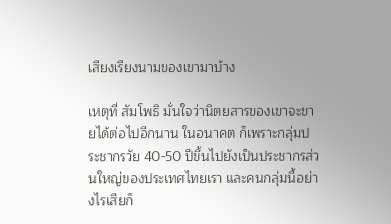เสียงเรียงนามของเขามาบ้าง

เหตุที่ สัมโพธิ มั่นใจว่านิตยสารของเขาจะขายได้ต่อไปอีกนาน ในอนาคต ก็เพราะกลุ่มประชากรวัย 40-50 ปีขึ้นไปยังเป็นประชากรส่วนใหญ่ของประเทศไทยเรา และคนกลุ่มนี้อย่างไรเสียก็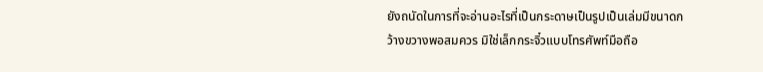ยังถนัดในการที่จะอ่านอะไรที่เป็นกระดาษเป็นรูปเป็นเล่มมีขนาดกว้างขวางพอสมควร มิใช่เล็กกระจิ๋วแบบโทรศัพท์มือถือ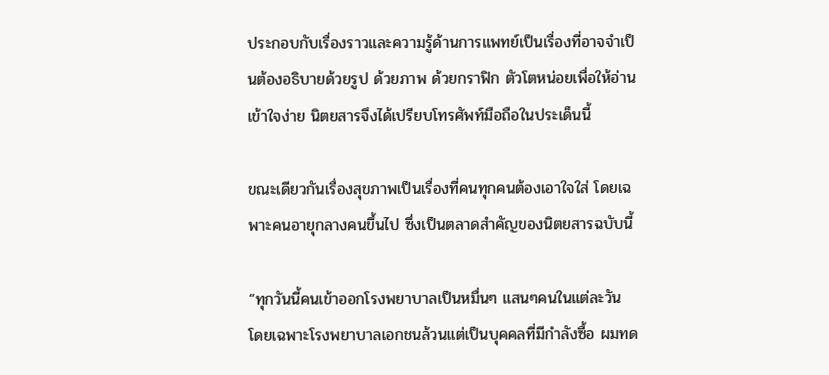ประกอบกับเรื่องราวและความรู้ด้านการแพทย์เป็นเรื่องที่อาจจำเป็นต้องอธิบายด้วยรูป ด้วยภาพ ด้วยกราฟิก ตัวโตหน่อยเพื่อให้อ่านเข้าใจง่าย นิตยสารจึงได้เปรียบโทรศัพท์มือถือในประเด็นนี้

ขณะเดียวกันเรื่องสุขภาพเป็นเรื่องที่คนทุกคนต้องเอาใจใส่ โดยเฉพาะคนอายุกลางคนขึ้นไป ซึ่งเป็นตลาดสำคัญของนิตยสารฉบับนี้

“ทุกวันนี้คนเข้าออกโรงพยาบาลเป็นหมื่นๆ แสนๆคนในแต่ละวัน โดยเฉพาะโรงพยาบาลเอกชนล้วนแต่เป็นบุคคลที่มีกำลังซื้อ ผมทด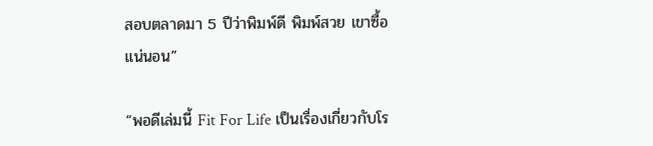สอบตลาดมา 5 ปีว่าพิมพ์ดี พิมพ์สวย เขาซื้อแน่นอน”

“พอดีเล่มนี้ Fit For Life เป็นเรื่องเกี่ยวกับโร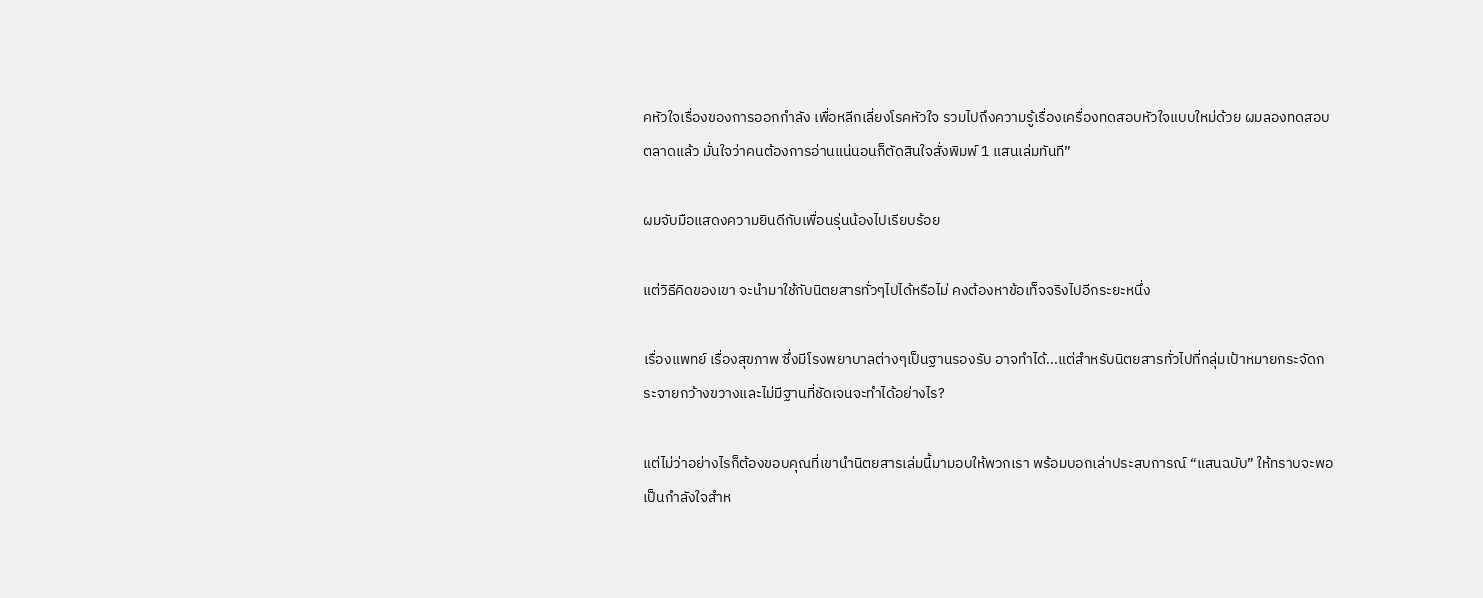คหัวใจเรื่องของการออกกำลัง เพื่อหลีกเลี่ยงโรคหัวใจ รวมไปถึงความรู้เรื่องเครื่องทดสอบหัวใจแบบใหม่ด้วย ผมลองทดสอบตลาดแล้ว มั่นใจว่าคนต้องการอ่านแน่นอนก็ตัดสินใจสั่งพิมพ์ 1 แสนเล่มทันที”

ผมจับมือแสดงความยินดีกับเพื่อนรุ่นน้องไปเรียบร้อย

แต่วิธีคิดของเขา จะนำมาใช้กับนิตยสารทั่วๆไปได้หรือไม่ คงต้องหาข้อเท็จจริงไปอีกระยะหนึ่ง

เรื่องแพทย์ เรื่องสุขภาพ ซึ่งมีโรงพยาบาลต่างๆเป็นฐานรองรับ อาจทำได้...แต่สำหรับนิตยสารทั่วไปที่กลุ่มเป้าหมายกระจัดกระจายกว้างขวางและไม่มีฐานที่ชัดเจนจะทำได้อย่างไร?

แต่ไม่ว่าอย่างไรก็ต้องขอบคุณที่เขานำนิตยสารเล่มนี้มามอบให้พวกเรา พร้อมบอกเล่าประสบการณ์ “แสนฉบับ” ให้ทราบจะพอเป็นกำลังใจสำห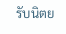รับนิตย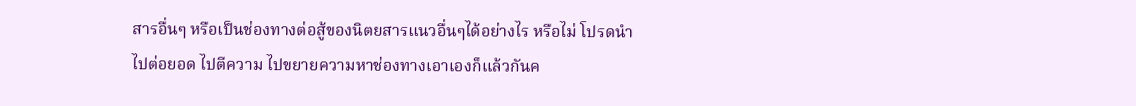สารอื่นๆ หรือเป็นช่องทางต่อสู้ของนิตยสารแนวอื่นๆได้อย่างไร หรือไม่ โปรดนำไปต่อยอด ไปตีความ ไปขยายความหาช่องทางเอาเองก็แล้วกันค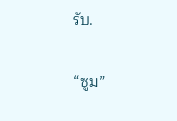รับ.

“ซูม”